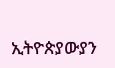ኢትዮጵያውያን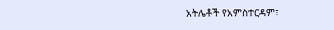አትሌቶች የአምስተርዳም፣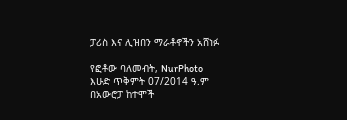ፓሪስ እና ሊዝበን ማራቶኖችን አሸነፉ

የፎቶው ባለመብት, NurPhoto
እሁድ ጥቅምት 07/2014 ዓ.ም በአውሮፓ ከተሞች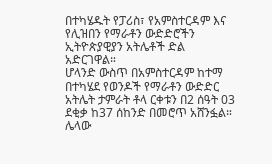በተካሄዱት የፓሪስ፣ የአምስተርዳም እና የሊዝበን የማራቶን ውድድሮችን ኢትዮጵያዊያን አትሌቶች ድል አድርገዋል።
ሆላንድ ውስጥ በአምስተርዳም ከተማ በተካሄደ የወንዶች የማራቶን ውድድር አትሌት ታምራት ቶላ ርቀቱን በ2 ሰዓት 03 ደቂቃ ከ37 ሰከንድ በመሮጥ አሸንፏል።
ሌላው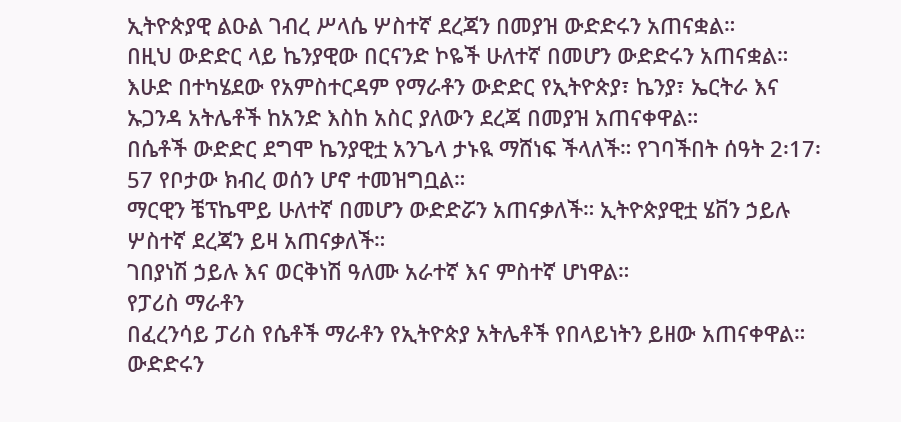ኢትዮጵያዊ ልዑል ገብረ ሥላሴ ሦስተኛ ደረጃን በመያዝ ውድድሩን አጠናቋል።
በዚህ ውድድር ላይ ኬንያዊው በርናንድ ኮዬች ሁለተኛ በመሆን ውድድሩን አጠናቋል።
እሁድ በተካሄደው የአምስተርዳም የማራቶን ውድድር የኢትዮጵያ፣ ኬንያ፣ ኤርትራ እና ኡጋንዳ አትሌቶች ከአንድ እስከ አስር ያለውን ደረጃ በመያዝ አጠናቀዋል።
በሴቶች ውድድር ደግሞ ኬንያዊቷ አንጌላ ታኑዪ ማሸነፍ ችላለች። የገባችበት ሰዓት 2፡17፡57 የቦታው ክብረ ወሰን ሆኖ ተመዝግቧል።
ማርዊን ቼፕኬሞይ ሁለተኛ በመሆን ውድድሯን አጠናቃለች። ኢትዮጵያዊቷ ሄቨን ኃይሉ ሦስተኛ ደረጃን ይዛ አጠናቃለች።
ገበያነሽ ኃይሉ እና ወርቅነሽ ዓለሙ አራተኛ እና ምስተኛ ሆነዋል።
የፓሪስ ማራቶን
በፈረንሳይ ፓሪስ የሴቶች ማራቶን የኢትዮጵያ አትሌቶች የበላይነትን ይዘው አጠናቀዋል። ውድድሩን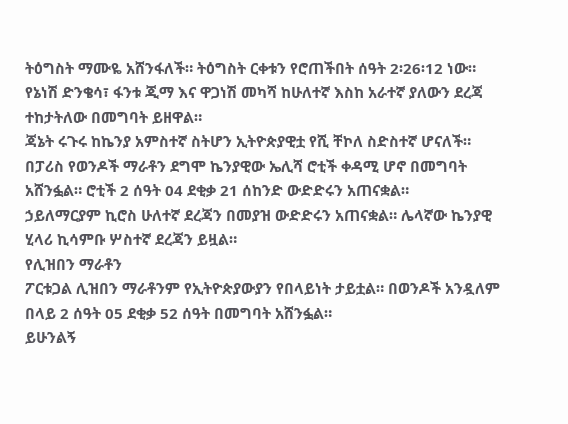ትዕግስት ማሙዬ አሸንፋለች። ትዕግስት ርቀቱን የሮጠችበት ሰዓት 2፡26፡12 ነው።
የኔነሽ ድንቄሳ፣ ፋንቱ ጂማ እና ዋጋነሽ መካሻ ከሁለተኛ እስከ አራተኛ ያለውን ደረጃ ተከታትለው በመግባት ይዘዋል።
ጃኔት ሩጉሩ ከኬንያ አምስተኛ ስትሆን ኢትዮጵያዊቷ የሺ ቸኮለ ስድስተኛ ሆናለች።
በፓሪስ የወንዶች ማራቶን ደግሞ ኬንያዊው ኤሊሻ ሮቲች ቀዳሚ ሆኖ በመግባት አሸንፏል። ሮቲች 2 ሰዓት 04 ደቂቃ 21 ሰከንድ ውድድሩን አጠናቋል።
ኃይለማርያም ኪሮስ ሁለተኛ ደረጃን በመያዝ ውድድሩን አጠናቋል። ሌላኛው ኬንያዊ ሂላሪ ኪሳምቡ ሦስተኛ ደረጃን ይዟል።
የሊዝበን ማራቶን
ፖርቱጋል ሊዝበን ማራቶንም የኢትዮጵያውያን የበላይነት ታይቷል። በወንዶች አንዷለም በላይ 2 ሰዓት 05 ደቂቃ 52 ሰዓት በመግባት አሸንፏል።
ይሁንልኝ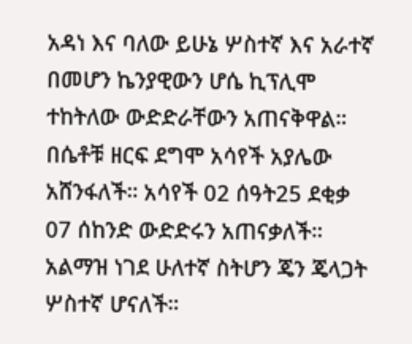አዳነ እና ባለው ይሁኔ ሦስተኛ እና አራተኛ በመሆን ኬንያዊውን ሆሴ ኪፕሊሞ ተከትለው ውድድራቸውን አጠናቅዋል።
በሴቶቹ ዘርፍ ደግሞ አሳየች አያሌው አሸንፋለች። አሳየች 02 ሰዓት25 ደቂቃ 07 ሰከንድ ውድድሩን አጠናቃለች። አልማዝ ነገደ ሁለተኛ ስትሆን ጄን ጄላጋት ሦስተኛ ሆናለች።